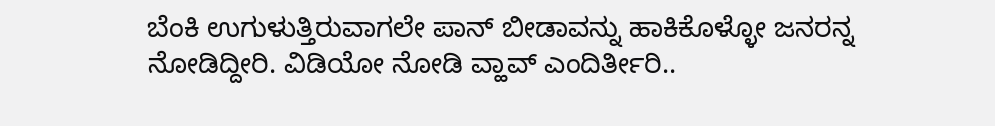ಬೆಂಕಿ ಉಗುಳುತ್ತಿರುವಾಗಲೇ ಪಾನ್ ಬೀಡಾವನ್ನು ಹಾಕಿಕೊಳ್ಳೋ ಜನರನ್ನ ನೋಡಿದ್ದೀರಿ. ವಿಡಿಯೋ ನೋಡಿ ವ್ಹಾವ್ ಎಂದಿರ್ತೀರಿ..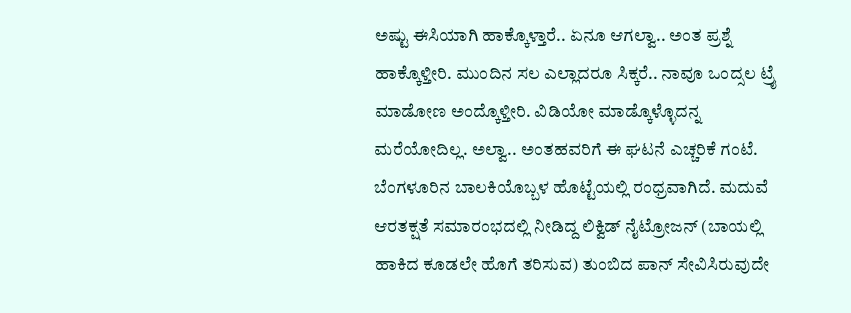ಅಷ್ಟು ಈಸಿಯಾಗಿ ಹಾಕ್ಕೊಳ್ತಾರೆ.. ಏನೂ ಆಗಲ್ವಾ.. ಅಂತ ಪ್ರಶ್ನೆ ಹಾಕ್ಕೊಳ್ತೀರಿ. ಮುಂದಿನ ಸಲ ಎಲ್ಲಾದರೂ ಸಿಕ್ಕರೆ.. ನಾವೂ ಒಂದ್ಸಲ ಟ್ರೈ ಮಾಡೋಣ ಅಂದ್ಕೊಳ್ತೀರಿ. ವಿಡಿಯೋ ಮಾಡ್ಕೊಳ್ಳೊದನ್ನ ಮರೆಯೋದಿಲ್ಲ. ಅಲ್ವಾ.. ಅಂತಹವರಿಗೆ ಈ ಘಟನೆ ಎಚ್ಚರಿಕೆ ಗಂಟೆ.
ಬೆಂಗಳೂರಿನ ಬಾಲಕಿಯೊಬ್ಬಳ ಹೊಟ್ಟೆಯಲ್ಲಿ ರಂಧ್ರವಾಗಿದೆ. ಮದುವೆ ಆರತಕ್ಷತೆ ಸಮಾರಂಭದಲ್ಲಿ ನೀಡಿದ್ದ ಲಿಕ್ವಿಡ್ ನೈಟ್ರೋಜನ್ (ಬಾಯಲ್ಲಿ ಹಾಕಿದ ಕೂಡಲೇ ಹೊಗೆ ತರಿಸುವ) ತುಂಬಿದ ಪಾನ್ ಸೇವಿಸಿರುವುದೇ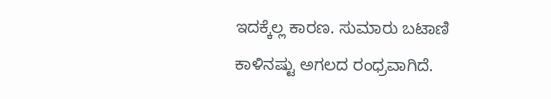ಇದಕ್ಕೆಲ್ಲ ಕಾರಣ. ಸುಮಾರು ಬಟಾಣಿ ಕಾಳಿನಷ್ಟು ಅಗಲದ ರಂಧ್ರವಾಗಿದೆ.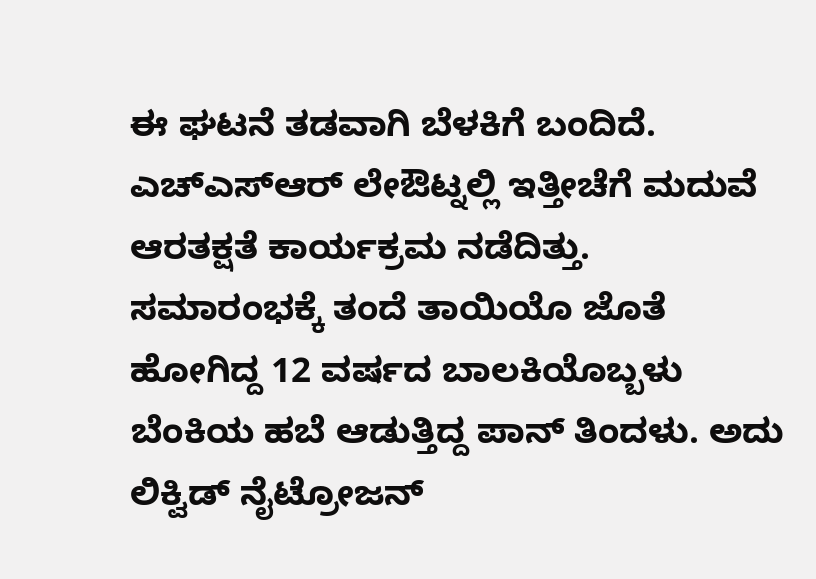ಈ ಘಟನೆ ತಡವಾಗಿ ಬೆಳಕಿಗೆ ಬಂದಿದೆ. ಎಚ್ಎಸ್ಆರ್ ಲೇಔಟ್ನಲ್ಲಿ ಇತ್ತೀಚೆಗೆ ಮದುವೆ ಆರತಕ್ಷತೆ ಕಾರ್ಯಕ್ರಮ ನಡೆದಿತ್ತು. ಸಮಾರಂಭಕ್ಕೆ ತಂದೆ ತಾಯಿಯೊ ಜೊತೆ ಹೋಗಿದ್ದ 12 ವರ್ಷದ ಬಾಲಕಿಯೊಬ್ಬಳು ಬೆಂಕಿಯ ಹಬೆ ಆಡುತ್ತಿದ್ದ ಪಾನ್ ತಿಂದಳು. ಅದು ಲಿಕ್ವಿಡ್ ನೈಟ್ರೋಜನ್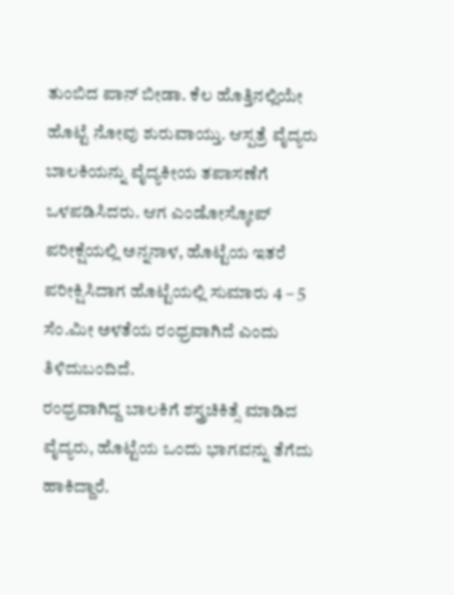ತುಂಬಿದ ಪಾನ್ ಬೀಡಾ. ಕೆಲ ಹೊತ್ತಿನಲ್ಲಿಯೇ ಹೊಟ್ಟೆ ನೋವು ಶುರುವಾಯ್ತು. ಆಸ್ಪತ್ರೆ ವೈದ್ಯರು ಬಾಲಕಿಯನ್ನು ವೈದ್ಯಕೀಯ ತಪಾಸಣೆಗೆ ಒಳಪಡಿಸಿದರು. ಆಗ ಎಂಡೋಸ್ಕೋಪ್ ಪರೀಕ್ಷೆಯಲ್ಲಿ ಅನ್ನನಾಳ, ಹೊಟ್ಟೆಯ ಇತರೆ ಪರೀಕ್ಷಿಸಿದಾಗ ಹೊಟ್ಟೆಯಲ್ಲಿ ಸುಮಾರು 4 – 5 ಸೆಂ.ಮೀ ಅಳತೆಯ ರಂಧ್ರವಾಗಿದೆ ಎಂದು ತಿಳಿದುಬಂದಿದೆ.
ರಂಧ್ರವಾಗಿದ್ದ ಬಾಲಕಿಗೆ ಶಸ್ತ್ರಚಿಕಿತ್ಸೆ ಮಾಡಿದ ವೈದ್ಯರು, ಹೊಟ್ಟೆಯ ಒಂದು ಭಾಗವನ್ನು ತೆಗೆದು ಹಾಕಿದ್ದಾರೆ.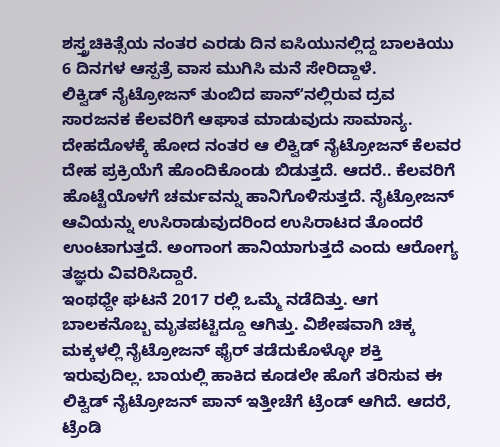ಶಸ್ತ್ರಚಿಕಿತ್ಸೆಯ ನಂತರ ಎರಡು ದಿನ ಐಸಿಯುನಲ್ಲಿದ್ದ ಬಾಲಕಿಯು 6 ದಿನಗಳ ಆಸ್ಪತ್ರೆ ವಾಸ ಮುಗಿಸಿ ಮನೆ ಸೇರಿದ್ದಾಳೆ.
ಲಿಕ್ವಿಡ್ ನೈಟ್ರೋಜನ್ ತುಂಬಿದ ಪಾನ್ʻನಲ್ಲಿರುವ ದ್ರವ ಸಾರಜನಕ ಕೆಲವರಿಗೆ ಆಘಾತ ಮಾಡುವುದು ಸಾಮಾನ್ಯ. ದೇಹದೊಳಕ್ಕೆ ಹೋದ ನಂತರ ಆ ಲಿಕ್ವಿಡ್ ನೈಟ್ರೋಜನ್ ಕೆಲವರ ದೇಹ ಪ್ರಕ್ರಿಯೆಗೆ ಹೊಂದಿಕೊಂಡು ಬಿಡುತ್ತದೆ. ಆದರೆ.. ಕೆಲವರಿಗೆ ಹೊಟ್ಟೆಯೊಳಗೆ ಚರ್ಮವನ್ನು ಹಾನಿಗೊಳಿಸುತ್ತದೆ. ನೈಟ್ರೋಜನ್ ಆವಿಯನ್ನು ಉಸಿರಾಡುವುದರಿಂದ ಉಸಿರಾಟದ ತೊಂದರೆ ಉಂಟಾಗುತ್ತದೆ. ಅಂಗಾಂಗ ಹಾನಿಯಾಗುತ್ತದೆ ಎಂದು ಆರೋಗ್ಯ ತಜ್ಞರು ವಿವರಿಸಿದ್ದಾರೆ.
ಇಂಥಧ್ದೇ ಘಟನೆ 2017 ರಲ್ಲಿ ಒಮ್ಮೆ ನಡೆದಿತ್ತು. ಆಗ ಬಾಲಕನೊಬ್ಬ ಮೃತಪಟ್ಟಿದ್ದೂ ಆಗಿತ್ತು. ವಿಶೇಷವಾಗಿ ಚಿಕ್ಕ ಮಕ್ಕಳಲ್ಲಿ ನೈಟ್ರೋಜನ್ ಫೈರ್ ತಡೆದುಕೊಳ್ಳೋ ಶಕ್ತಿ ಇರುವುದಿಲ್ಲ. ಬಾಯಲ್ಲಿ ಹಾಕಿದ ಕೂಡಲೇ ಹೊಗೆ ತರಿಸುವ ಈ ಲಿಕ್ವಿಡ್ ನೈಟ್ರೋಜನ್ ಪಾನ್ ಇತ್ತೀಚೆಗೆ ಟ್ರೆಂಡ್ ಆಗಿದೆ. ಆದರೆ, ಟ್ರೆಂಡಿ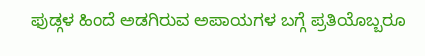ಫುಡ್ಗಳ ಹಿಂದೆ ಅಡಗಿರುವ ಅಪಾಯಗಳ ಬಗ್ಗೆ ಪ್ರತಿಯೊಬ್ಬರೂ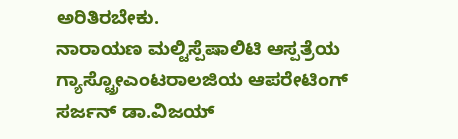ಅರಿತಿರಬೇಕು.
ನಾರಾಯಣ ಮಲ್ಟಿಸ್ಪೆಷಾಲಿಟಿ ಆಸ್ಪತ್ರೆಯ ಗ್ಯಾಸ್ಟ್ರೋಎಂಟರಾಲಜಿಯ ಆಪರೇಟಿಂಗ್ ಸರ್ಜನ್ ಡಾ.ವಿಜಯ್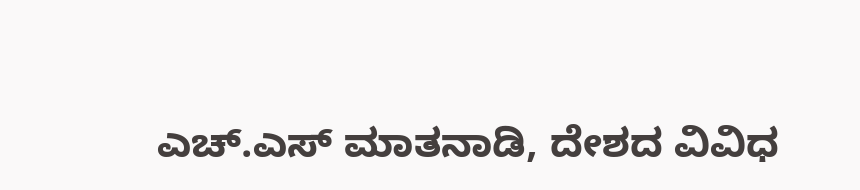ಎಚ್.ಎಸ್ ಮಾತನಾಡಿ, ದೇಶದ ವಿವಿಧ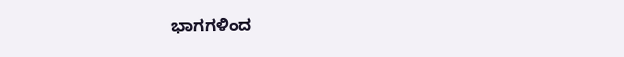ಭಾಗಗಳಿಂದ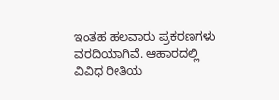ಇಂತಹ ಹಲವಾರು ಪ್ರಕರಣಗಳು ವರದಿಯಾಗಿವೆ. ಆಹಾರದಲ್ಲಿ ವಿವಿಧ ರೀತಿಯ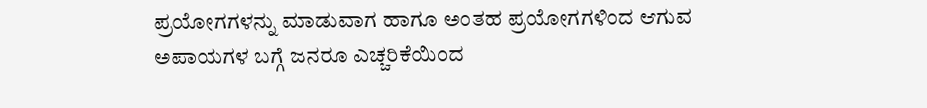ಪ್ರಯೋಗಗಳನ್ನು ಮಾಡುವಾಗ ಹಾಗೂ ಅಂತಹ ಪ್ರಯೋಗಗಳಿಂದ ಆಗುವ ಅಪಾಯಗಳ ಬಗ್ಗೆ ಜನರೂ ಎಚ್ಚರಿಕೆಯಿಂದ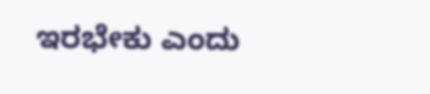ಇರಭೇಕು ಎಂದು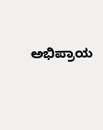ಅಭಿಪ್ರಾಯ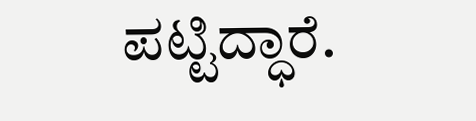ಪಟ್ಟಿದ್ಧಾರೆ.